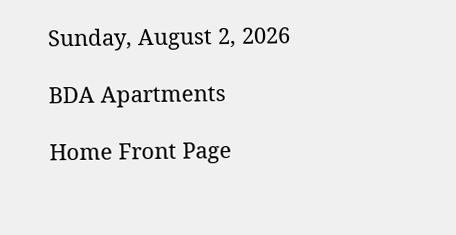Sunday, August 2, 2026

BDA Apartments

Home Front Page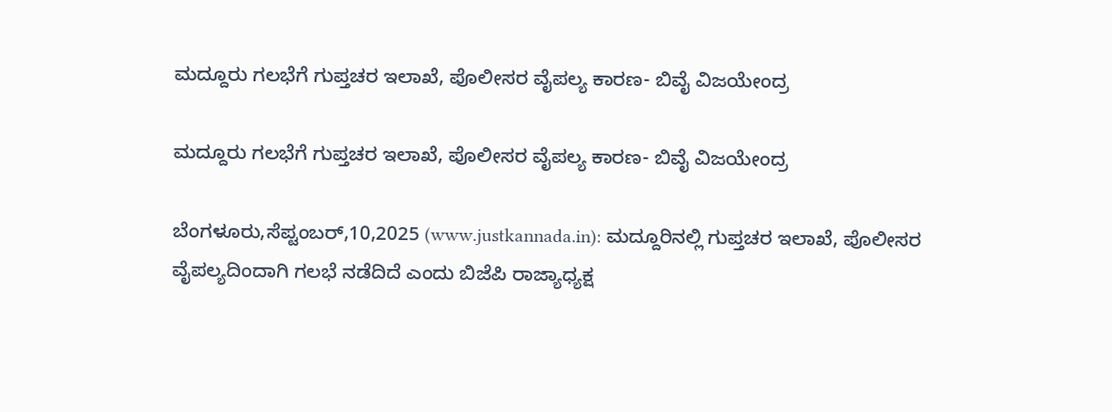ಮದ್ದೂರು ಗಲಭೆಗೆ ಗುಪ್ತಚರ ಇಲಾಖೆ, ಪೊಲೀಸರ ವೈಪಲ್ಯ ಕಾರಣ- ಬಿವೈ ವಿಜಯೇಂದ್ರ

ಮದ್ದೂರು ಗಲಭೆಗೆ ಗುಪ್ತಚರ ಇಲಾಖೆ, ಪೊಲೀಸರ ವೈಪಲ್ಯ ಕಾರಣ- ಬಿವೈ ವಿಜಯೇಂದ್ರ

ಬೆಂಗಳೂರು,ಸೆಪ್ಟಂಬರ್,10,2025 (www.justkannada.in): ಮದ್ದೂರಿನಲ್ಲಿ ಗುಪ್ತಚರ ಇಲಾಖೆ, ಪೊಲೀಸರ ವೈಪಲ್ಯದಿಂದಾಗಿ ಗಲಭೆ ನಡೆದಿದೆ ಎಂದು ಬಿಜೆಪಿ ರಾಜ್ಯಾಧ್ಯಕ್ಷ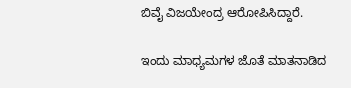ಬಿವೈ ವಿಜಯೇಂದ್ರ ಆರೋಪಿಸಿದ್ದಾರೆ.

ಇಂದು ಮಾಧ್ಯಮಗಳ ಜೊತೆ ಮಾತನಾಡಿದ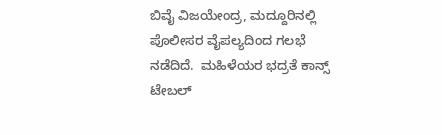ಬಿವೈ ವಿಜಯೇಂದ್ರ, ಮದ್ದೂರಿನಲ್ಲಿ ಪೊಲೀಸರ ವೈಪಲ್ಯದಿಂದ ಗಲಭೆ ನಡೆದಿದೆ.  ಮಹಿಳೆಯರ ಭದ್ರತೆ ಕಾನ್ಸ್ ಟೇಬಲ್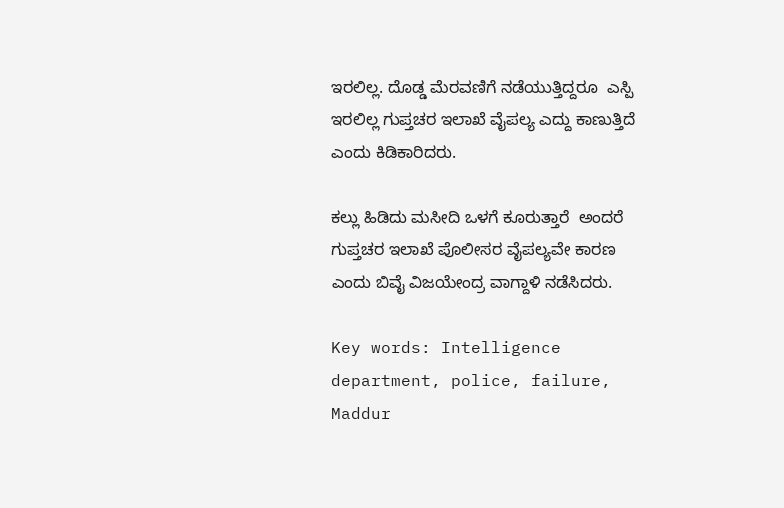ಇರಲಿಲ್ಲ. ದೊಡ್ಡ ಮೆರವಣಿಗೆ ನಡೆಯುತ್ತಿದ್ದರೂ  ಎಸ್ಪಿ ಇರಲಿಲ್ಲ ಗುಪ್ತಚರ ಇಲಾಖೆ ವೈಪಲ್ಯ ಎದ್ದು ಕಾಣುತ್ತಿದೆ ಎಂದು ಕಿಡಿಕಾರಿದರು.

ಕಲ್ಲು ಹಿಡಿದು ಮಸೀದಿ ಒಳಗೆ ಕೂರುತ್ತಾರೆ  ಅಂದರೆ ಗುಪ್ತಚರ ಇಲಾಖೆ ಪೊಲೀಸರ ವೈಪಲ್ಯವೇ ಕಾರಣ ಎಂದು ಬಿವೈ ವಿಜಯೇಂದ್ರ ವಾಗ್ದಾಳಿ ನಡೆಸಿದರು.

Key words: Intelligence department, police, failure, Maddur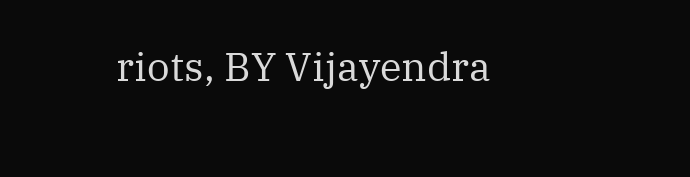riots, BY Vijayendra